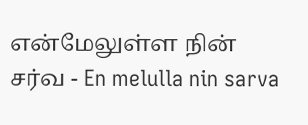என்மேலுள்ள நின் சர்வ - En melulla nin sarva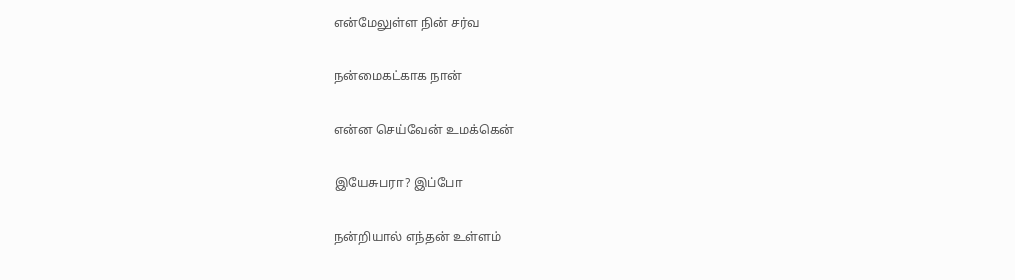என்மேலுள்ள நின் சர்வ

நன்மைகட்காக நான்

என்ன செய்வேன் உமக்கென்

இயேசுபரா? இப்போ

நன்றியால் எந்தன் உள்ளம்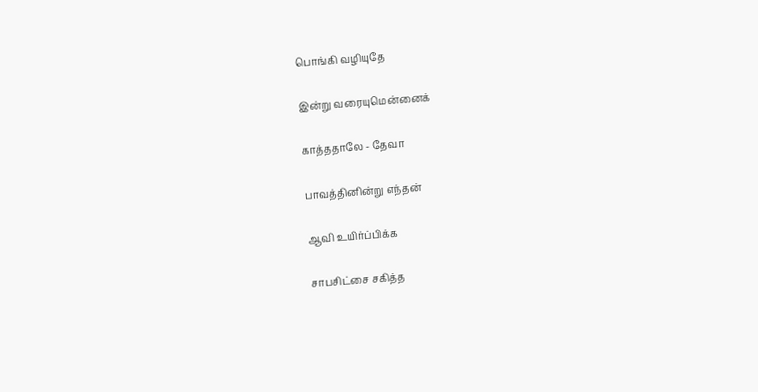பொங்கி வழியுதே

இன்று வரையுமென்னைக்

காத்ததாலே - தேவா

பாவத்தினின்று எந்தன்

ஆவி உயிர்ப்பிக்க

சாபசிட்சை சகித்த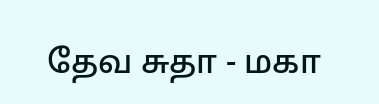தேவ சுதா - மகா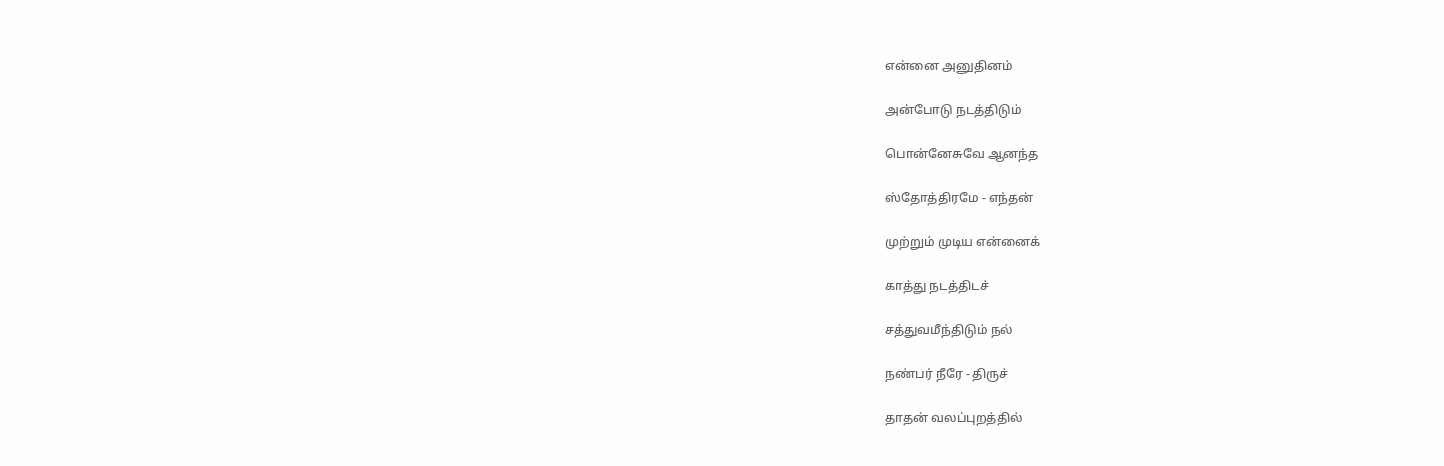என்னை அனுதினம்

அன்போடு நடத்திடும்

பொன்னேசுவே ஆனந்த

ஸ்தோத்திரமே - எந்தன்

முற்றும் முடிய என்னைக்

காத்து நடத்திடச்

சத்துவமீந்திடும் நல்

நண்பர் நீரே - திருச்

தாதன் வலப்புறத்தில்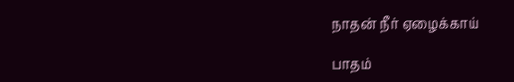நாதன் நீர் ஏழைக்காய்

பாதம்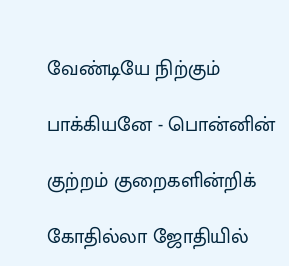வேண்டியே நிற்கும்

பாக்கியனே - பொன்னின்

குற்றம் குறைகளின்றிக்

கோதில்லா ஜோதியில்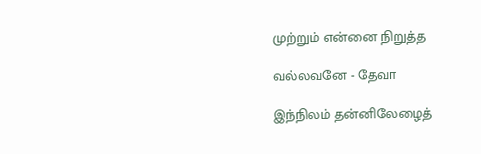முற்றும் என்னை நிறுத்த

வல்லவனே - தேவா

இந்நிலம் தன்னிலேழைத்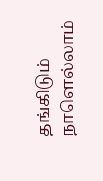தங்கிடும் நாளெல்லாம்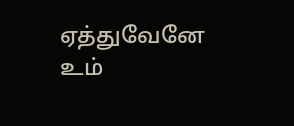ஏத்துவேனே உம்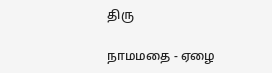திரு

நாமமதை - ஏழை